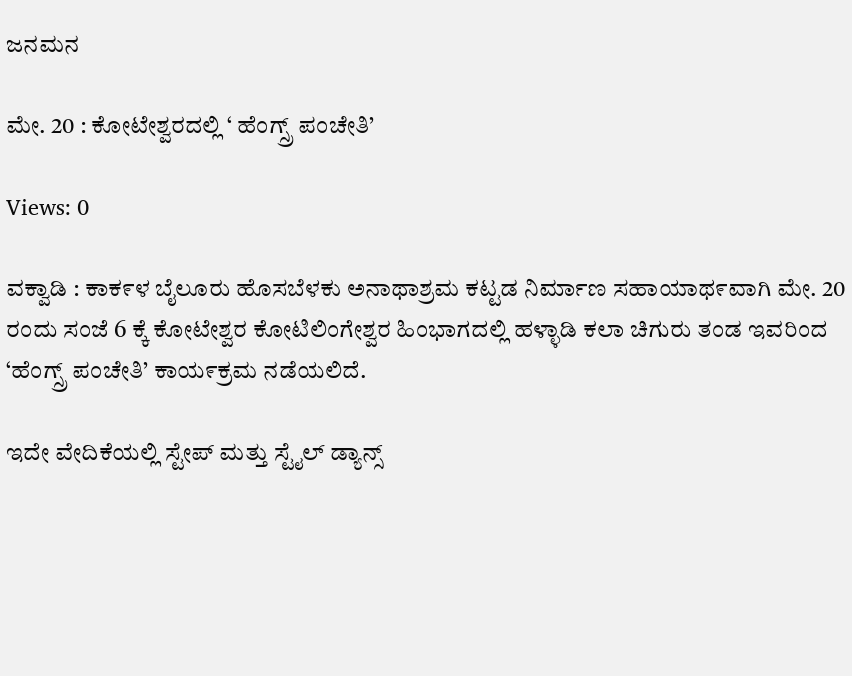ಜನಮನ

ಮೇ. 20 : ಕೋಟೇಶ್ವರದಲ್ಲಿ ‘ ಹೆಂಗ್ಸ್ರ್ ಪಂಚೇತಿ’

Views: 0

ವಕ್ವಾಡಿ : ಕಾಕ೯ಳ ಬೈಲೂರು ಹೊಸಬೆಳಕು ಅನಾಥಾಶ್ರಮ ಕಟ್ಟಡ ನಿರ್ಮಾಣ ಸಹಾಯಾಥ೯ವಾಗಿ ಮೇ. 20 ರಂದು ಸಂಜೆ 6 ಕ್ಕೆ ಕೋಟೇಶ್ವರ ಕೋಟಿಲಿಂಗೇಶ್ವರ ಹಿಂಭಾಗದಲ್ಲಿ ಹಳ್ಳಾಡಿ ಕಲಾ ಚಿಗುರು ತಂಡ ಇವರಿಂದ ‘ಹೆಂಗ್ಸ್ರ್ ಪಂಚೇತಿ’ ಕಾಯ೯ಕ್ರಮ ನಡೆಯಲಿದೆ.

ಇದೇ ವೇದಿಕೆಯಲ್ಲಿ ಸ್ಟೇಪ್ ಮತ್ತು ಸ್ಟೈಲ್ ಡ್ಯಾನ್ಸ್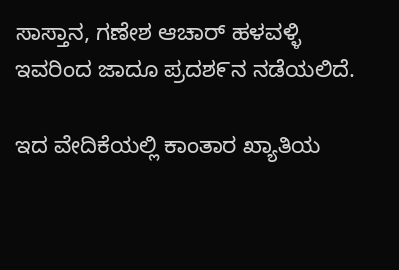ಸಾಸ್ತಾನ, ಗಣೇಶ ಆಚಾರ್ ಹಳವಳ್ಳಿ ಇವರಿಂದ ಜಾದೂ ಪ್ರದಶ೯ನ ನಡೆಯಲಿದೆ.

ಇದ ವೇದಿಕೆಯಲ್ಲಿ ಕಾಂತಾರ ಖ್ಯಾತಿಯ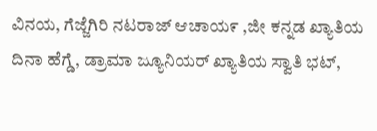ವಿನಯ, ಗೆಜ್ಜೆಗಿರಿ ನಟರಾಜ್ ಆಚಾಯ೯ ,ಜೀ ಕನ್ನಡ ಖ್ಯಾತಿಯ ದಿನಾ ಹೆಗ್ಡೆ, ಡ್ರಾಮಾ ಜ್ಯೂನಿಯರ್ ಖ್ಯಾತಿಯ ಸ್ವಾತಿ ಭಟ್,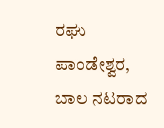ರಘು ಪಾಂಡೇಶ್ವರ, ಬಾಲ ನಟರಾದ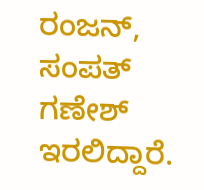ರಂಜನ್, ಸಂಪತ್ ಗಣೇಶ್ ಇರಲಿದ್ದಾರೆ.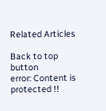Related Articles

Back to top button
error: Content is protected !!